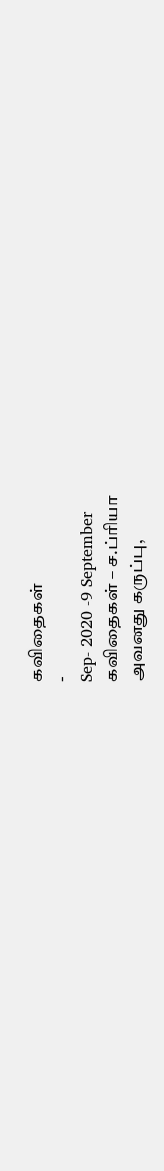கவிதைகள்
-
Sep- 2020 -9 September
கவிதைகள் – ச.ப்ரியா
அவனது கருப்பு,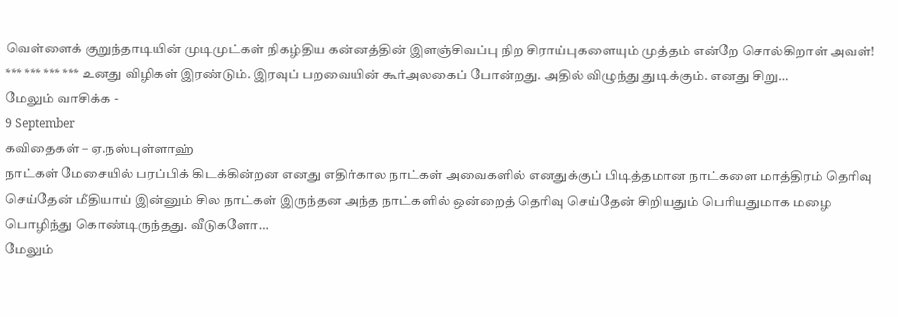வெள்ளைக் குறுந்தாடியின் முடிமுட்கள் நிகழ்திய கன்னத்தின் இளஞ்சிவப்பு நிற சிராய்புகளையும் முத்தம் என்றே சொல்கிறாள் அவள்! *** *** *** *** உனது விழிகள் இரண்டும். இரவுப் பறவையின் கூர்அலகைப் போன்றது. அதில் விழுந்து துடிக்கும். எனது சிறு…
மேலும் வாசிக்க -
9 September
கவிதைகள் – ஏ.நஸ்புள்ளாஹ்
நாட்கள் மேசையில் பரப்பிக் கிடக்கின்றன எனது எதிர்கால நாட்கள் அவைகளில் எனதுக்குப் பிடித்தமான நாட்களை மாத்திரம் தெரிவு செய்தேன் மீதியாய் இன்னும் சில நாட்கள் இருந்தன அந்த நாட்களில் ஒன்றைத் தெரிவு செய்தேன் சிறியதும் பெரியதுமாக மழை பொழிந்து கொண்டிருந்தது. வீடுகளோ…
மேலும்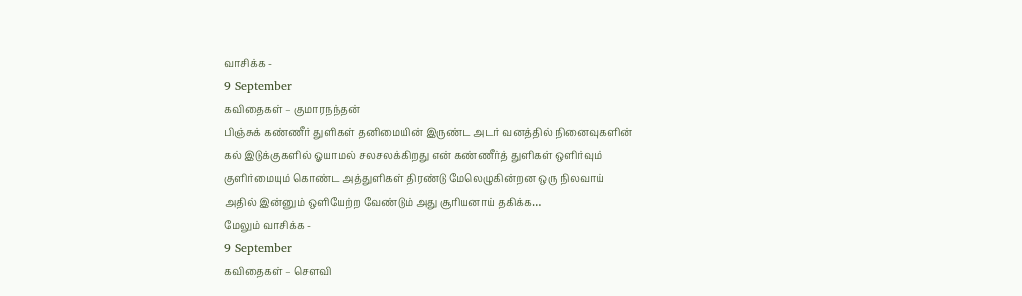வாசிக்க -
9 September
கவிதைகள் – குமாரநந்தன்
பிஞ்சுக் கண்ணீர் துளிகள் தனிமையின் இருண்ட அடர் வனத்தில் நினைவுகளின் கல் இடுக்குகளில் ஓயாமல் சலசலக்கிறது என் கண்ணீர்த் துளிகள் ஒளிர்வும் குளிர்மையும் கொண்ட அத்துளிகள் திரண்டு மேலெழுகின்றன ஒரு நிலவாய் அதில் இன்னும் ஒளியேற்ற வேண்டும் அது சூரியனாய் தகிக்க…
மேலும் வாசிக்க -
9 September
கவிதைகள் – செளவி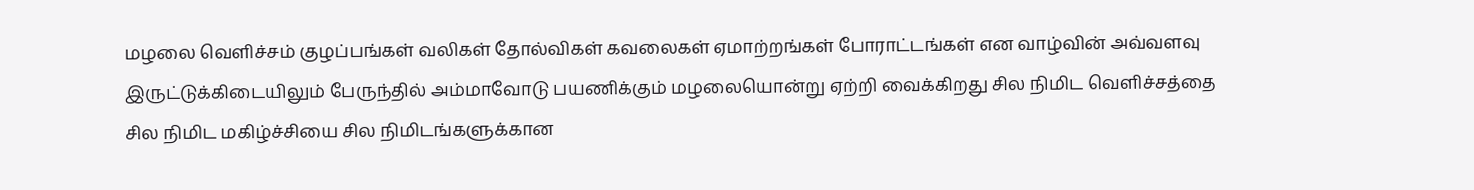மழலை வெளிச்சம் குழப்பங்கள் வலிகள் தோல்விகள் கவலைகள் ஏமாற்றங்கள் போராட்டங்கள் என வாழ்வின் அவ்வளவு இருட்டுக்கிடையிலும் பேருந்தில் அம்மாவோடு பயணிக்கும் மழலையொன்று ஏற்றி வைக்கிறது சில நிமிட வெளிச்சத்தை சில நிமிட மகிழ்ச்சியை சில நிமிடங்களுக்கான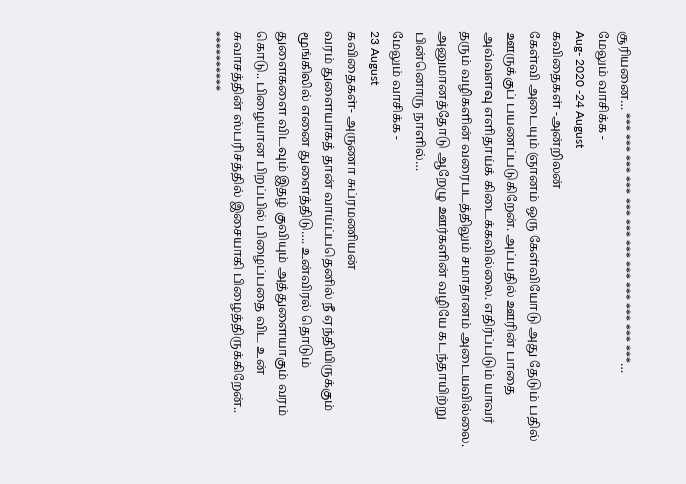சூரியனை… *** *** *** *** *** *** *** *** *** *** *** ***…
மேலும் வாசிக்க -
Aug- 2020 -24 August
கவிதைகள் -அன்றிலன்
கேள்வி அடையும் ஞானம் ஒரு கேள்வியோடு அது தேடும் பதில் ஊருக்குப் பயணப்படுகிறேன். அப்பதில் ஊரின் பாதை அவ்வளவு எளிதாய்க் கிடைக்கவில்லை. எதிர்ப்படும் யாவர் தரும் வழிகளின் வரைபடத்திலும் சமாதானம் அடையவில்லை. அனுமானத்தோடு ஆறேழு ஊர்களின் வழியே கடந்தாயிற்று பின்னொரு நாளில்…
மேலும் வாசிக்க -
23 August
கவிதைகள்- அருணா சுப்ரமணியன்
வரம் துளையாகத் தான் வாய்ப்பதெனில் நீ ஏந்தியிருக்கும் மூங்கிலில் எனை துளைத்திடு…. உன்விரல் தொடும் துளைகளை விடவும் இதழ் குவியும் அத்துளையாகும் வரம் கொடு.. பிழையான பிறப்பில் பிழைப்பதை விட உன் சுவாசத்தின் ஸ்பரிசத்தில் இசையாகி பிழைத்திருக்கிறேன்.. **********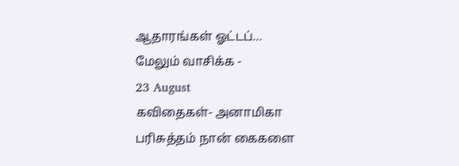ஆதாரங்கள் ஓட்டப்…
மேலும் வாசிக்க -
23 August
கவிதைகள்- அனாமிகா
பரிசுத்தம் நான் கைகளை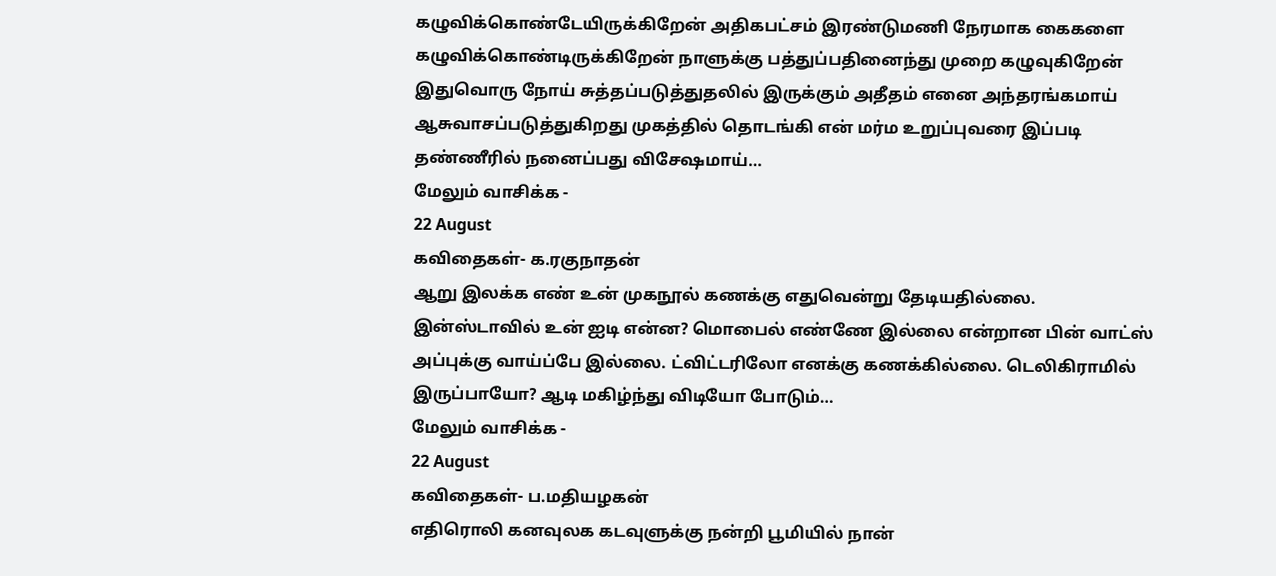கழுவிக்கொண்டேயிருக்கிறேன் அதிகபட்சம் இரண்டுமணி நேரமாக கைகளை கழுவிக்கொண்டிருக்கிறேன் நாளுக்கு பத்துப்பதினைந்து முறை கழுவுகிறேன் இதுவொரு நோய் சுத்தப்படுத்துதலில் இருக்கும் அதீதம் எனை அந்தரங்கமாய் ஆசுவாசப்படுத்துகிறது முகத்தில் தொடங்கி என் மர்ம உறுப்புவரை இப்படி தண்ணீரில் நனைப்பது விசேஷமாய்…
மேலும் வாசிக்க -
22 August
கவிதைகள்- க.ரகுநாதன்
ஆறு இலக்க எண் உன் முகநூல் கணக்கு எதுவென்று தேடியதில்லை. இன்ஸ்டாவில் உன் ஐடி என்ன? மொபைல் எண்ணே இல்லை என்றான பின் வாட்ஸ் அப்புக்கு வாய்ப்பே இல்லை. ட்விட்டரிலோ எனக்கு கணக்கில்லை. டெலிகிராமில் இருப்பாயோ? ஆடி மகிழ்ந்து விடியோ போடும்…
மேலும் வாசிக்க -
22 August
கவிதைகள்- ப.மதியழகன்
எதிரொலி கனவுலக கடவுளுக்கு நன்றி பூமியில் நான்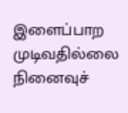இளைப்பாற முடிவதில்லை நினைவுச்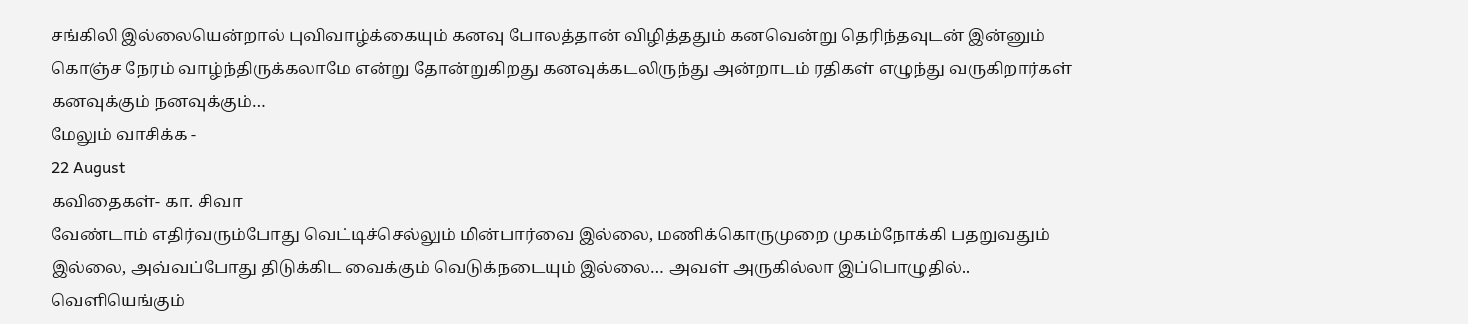சங்கிலி இல்லையென்றால் புவிவாழ்க்கையும் கனவு போலத்தான் விழித்ததும் கனவென்று தெரிந்தவுடன் இன்னும் கொஞ்ச நேரம் வாழ்ந்திருக்கலாமே என்று தோன்றுகிறது கனவுக்கடலிருந்து அன்றாடம் ரதிகள் எழுந்து வருகிறார்கள் கனவுக்கும் நனவுக்கும்…
மேலும் வாசிக்க -
22 August
கவிதைகள்- கா. சிவா
வேண்டாம் எதிர்வரும்போது வெட்டிச்செல்லும் மின்பார்வை இல்லை, மணிக்கொருமுறை முகம்நோக்கி பதறுவதும் இல்லை, அவ்வப்போது திடுக்கிட வைக்கும் வெடுக்நடையும் இல்லை… அவள் அருகில்லா இப்பொழுதில்.. வெளியெங்கும்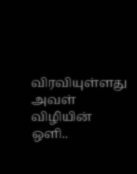விரவியுள்ளது அவள் விழியின் ஒளி..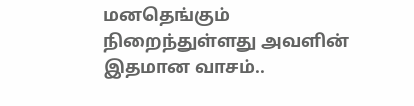மனதெங்கும் நிறைந்துள்ளது அவளின் இதமான வாசம்..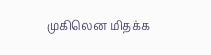முகிலென மிதக்க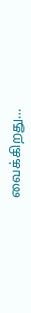வைக்கிறது…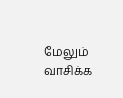மேலும் வாசிக்க